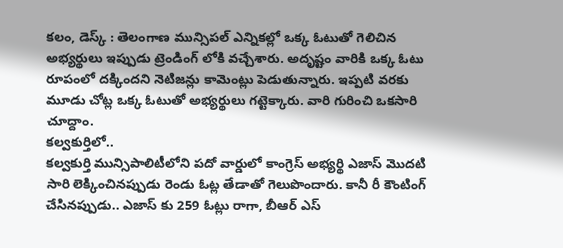కలం, డెస్క్ : తెలంగాణ మున్సిపల్ ఎన్నికల్లో ఒక్క ఓటుతో గెలిచిన అభ్యర్థులు ఇప్పుడు ట్రెండింగ్ లోకి వచ్చేశారు. అదృష్టం వారికి ఒక్క ఓటు రూపంలో దక్కిందని నెటిజన్లు కామెంట్లు పెడుతున్నారు. ఇప్పటి వరకు మూడు చోట్ల ఒక్క ఓటుతో అభ్యర్థులు గట్టెక్కారు. వారి గురించి ఒకసారి చూద్దాం.
కల్వకుర్తిలో..
కల్వకుర్తి మున్సిపాలిటీలోని పదో వార్డులో కాంగ్రెస్ అభ్యర్థి ఎజాస్ మొదటి సారి లెక్కించినప్పుడు రెండు ఓట్ల తేడాతో గెలుపొందారు. కానీ రీ కౌంటింగ్ చేసినప్పుడు.. ఎజాస్ కు 259 ఓట్లు రాగా, బీఆర్ ఎస్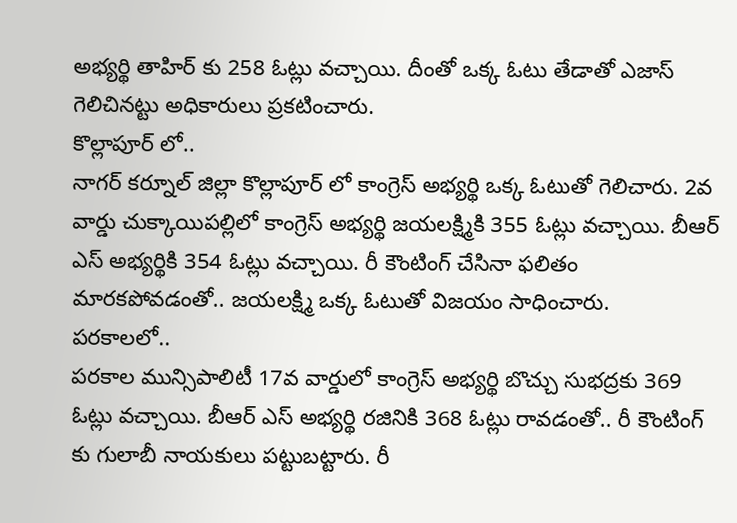అభ్యర్థి తాహిర్ కు 258 ఓట్లు వచ్చాయి. దీంతో ఒక్క ఓటు తేడాతో ఎజాస్ గెలిచినట్టు అధికారులు ప్రకటించారు.
కొల్లాపూర్ లో..
నాగర్ కర్నూల్ జిల్లా కొల్లాపూర్ లో కాంగ్రెస్ అభ్యర్థి ఒక్క ఓటుతో గెలిచారు. 2వ వార్డు చుక్కాయిపల్లిలో కాంగ్రెస్ అభ్యర్థి జయలక్ష్మికి 355 ఓట్లు వచ్చాయి. బీఆర్ ఎస్ అభ్యర్థికి 354 ఓట్లు వచ్చాయి. రీ కౌంటింగ్ చేసినా ఫలితం మారకపోవడంతో.. జయలక్ష్మి ఒక్క ఓటుతో విజయం సాధించారు.
పరకాలలో..
పరకాల మున్సిపాలిటీ 17వ వార్డులో కాంగ్రెస్ అభ్యర్థి బొచ్చు సుభద్రకు 369 ఓట్లు వచ్చాయి. బీఆర్ ఎస్ అభ్యర్థి రజినికి 368 ఓట్లు రావడంతో.. రీ కౌంటింగ్ కు గులాబీ నాయకులు పట్టుబట్టారు. రీ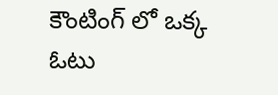కౌంటింగ్ లో ఒక్క ఓటు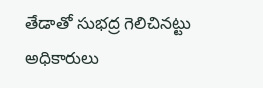తేడాతో సుభద్ర గెలిచినట్టు అధికారులు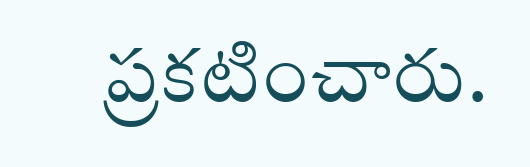ప్రకటించారు.